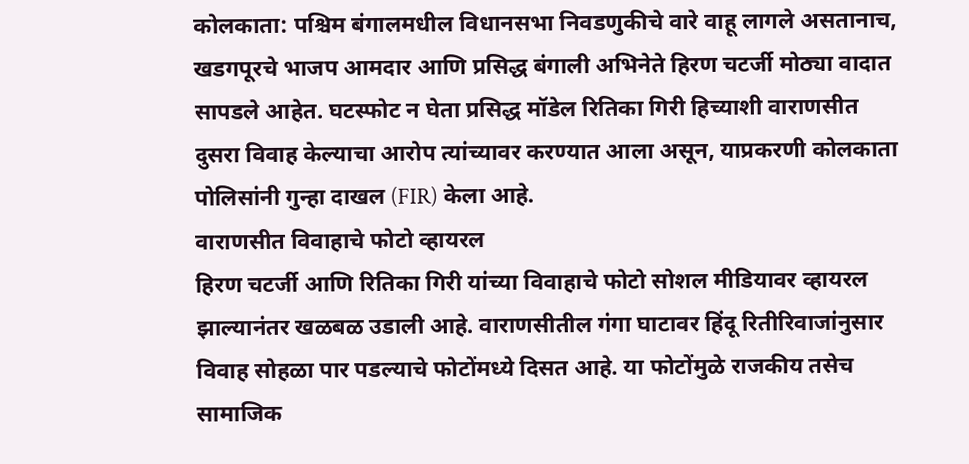कोलकाता: पश्चिम बंगालमधील विधानसभा निवडणुकीचे वारे वाहू लागले असतानाच, खडगपूरचे भाजप आमदार आणि प्रसिद्ध बंगाली अभिनेते हिरण चटर्जी मोठ्या वादात सापडले आहेत. घटस्फोट न घेता प्रसिद्ध मॉडेल रितिका गिरी हिच्याशी वाराणसीत दुसरा विवाह केल्याचा आरोप त्यांच्यावर करण्यात आला असून, याप्रकरणी कोलकाता पोलिसांनी गुन्हा दाखल (FIR) केला आहे.
वाराणसीत विवाहाचे फोटो व्हायरल
हिरण चटर्जी आणि रितिका गिरी यांच्या विवाहाचे फोटो सोशल मीडियावर व्हायरल झाल्यानंतर खळबळ उडाली आहे. वाराणसीतील गंगा घाटावर हिंदू रितीरिवाजांनुसार विवाह सोहळा पार पडल्याचे फोटोंमध्ये दिसत आहे. या फोटोंमुळे राजकीय तसेच सामाजिक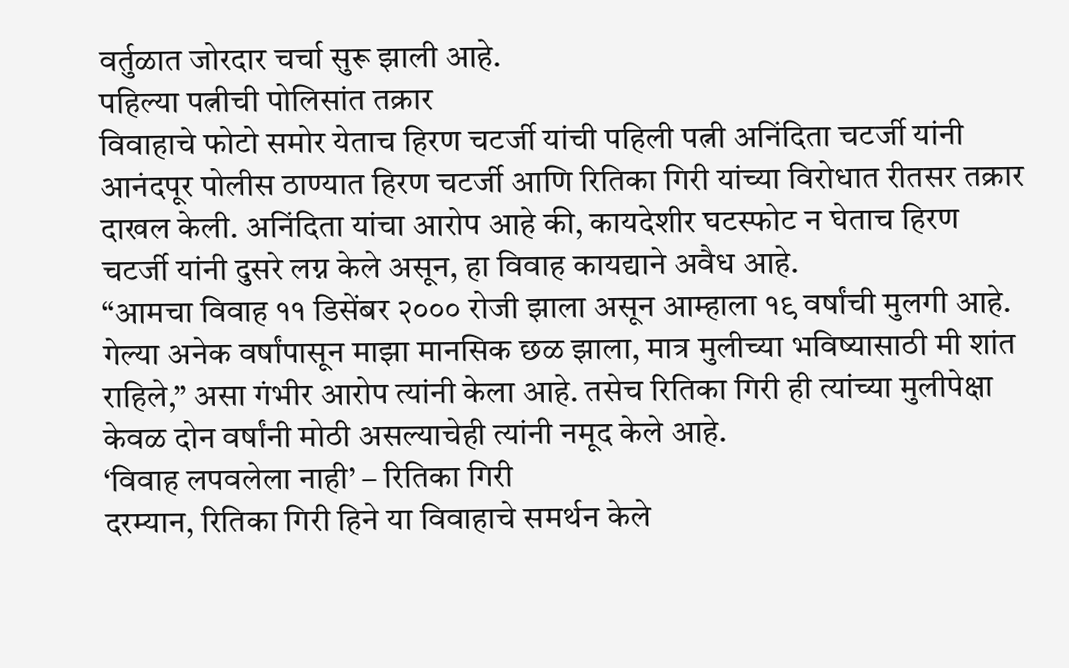वर्तुळात जोरदार चर्चा सुरू झाली आहे.
पहिल्या पत्नीची पोलिसांत तक्रार
विवाहाचे फोटो समोर येताच हिरण चटर्जी यांची पहिली पत्नी अनिंदिता चटर्जी यांनी आनंदपूर पोलीस ठाण्यात हिरण चटर्जी आणि रितिका गिरी यांच्या विरोधात रीतसर तक्रार दाखल केली. अनिंदिता यांचा आरोप आहे की, कायदेशीर घटस्फोट न घेताच हिरण चटर्जी यांनी दुसरे लग्न केले असून, हा विवाह कायद्याने अवैध आहे.
“आमचा विवाह ११ डिसेंबर २००० रोजी झाला असून आम्हाला १९ वर्षांची मुलगी आहे. गेल्या अनेक वर्षांपासून माझा मानसिक छळ झाला, मात्र मुलीच्या भविष्यासाठी मी शांत राहिले,” असा गंभीर आरोप त्यांनी केला आहे. तसेच रितिका गिरी ही त्यांच्या मुलीपेक्षा केवळ दोन वर्षांनी मोठी असल्याचेही त्यांनी नमूद केले आहे.
‘विवाह लपवलेला नाही’ – रितिका गिरी
दरम्यान, रितिका गिरी हिने या विवाहाचे समर्थन केले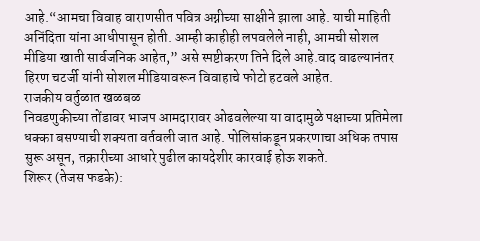आहे.“आमचा विवाह वाराणसीत पवित्र अग्नीच्या साक्षीने झाला आहे. याची माहिती अनिंदिता यांना आधीपासून होती. आम्ही काहीही लपवलेले नाही, आमची सोशल मीडिया खाती सार्वजनिक आहेत,” असे स्पष्टीकरण तिने दिले आहे.वाद वाढल्यानंतर हिरण चटर्जी यांनी सोशल मीडियावरून विवाहाचे फोटो हटवले आहेत.
राजकीय वर्तुळात खळबळ
निवडणुकीच्या तोंडावर भाजप आमदारावर ओढवलेल्या या वादामुळे पक्षाच्या प्रतिमेला धक्का बसण्याची शक्यता वर्तवली जात आहे. पोलिसांकडून प्रकरणाचा अधिक तपास सुरू असून, तक्रारीच्या आधारे पुढील कायदेशीर कारवाई होऊ शकते.
शिरूर (तेजस फडके):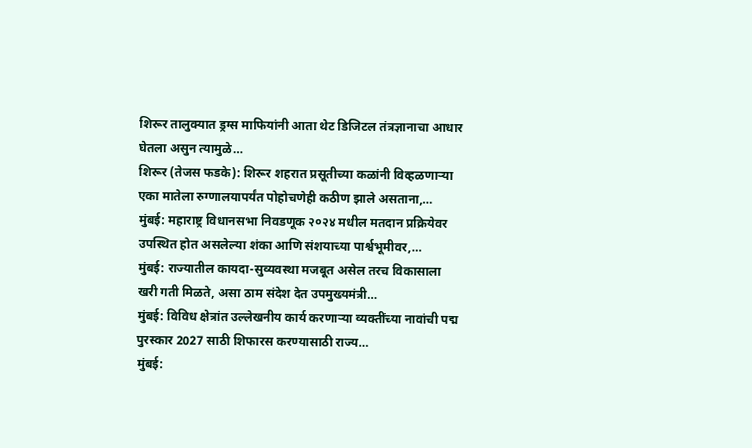शिरूर तालुक्यात ड्रग्स माफियांनी आता थेट डिजिटल तंत्रज्ञानाचा आधार घेतला असुन त्यामुळे…
शिरूर (तेजस फडके): शिरूर शहरात प्रसूतीच्या कळांनी विव्हळणाऱ्या एका मातेला रुग्णालयापर्यंत पोहोचणेही कठीण झाले असताना,…
मुंबई: महाराष्ट्र विधानसभा निवडणूक २०२४ मधील मतदान प्रक्रियेवर उपस्थित होत असलेल्या शंका आणि संशयाच्या पार्श्वभूमीवर,…
मुंबई: राज्यातील कायदा-सुव्यवस्था मजबूत असेल तरच विकासाला खरी गती मिळते, असा ठाम संदेश देत उपमुख्यमंत्री…
मुंबई: विविध क्षेत्रांत उल्लेखनीय कार्य करणाऱ्या व्यक्तींच्या नावांची पद्म पुरस्कार 2027 साठी शिफारस करण्यासाठी राज्य…
मुंबई: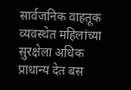सार्वजनिक वाहतूक व्यवस्थेत महिलांच्या सुरक्षेला अधिक प्राधान्य देत बस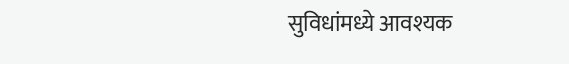सुविधांमध्ये आवश्यक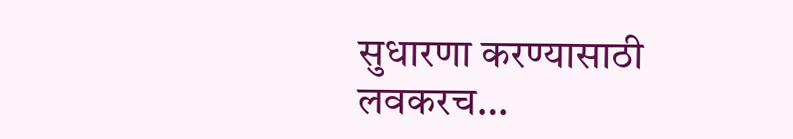सुधारणा करण्यासाठी लवकरच…